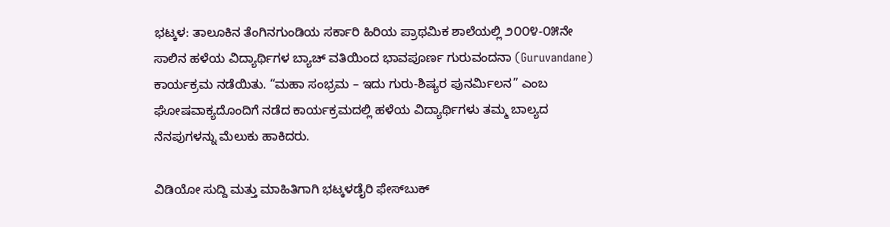ಭಟ್ಕಳ: ತಾಲೂಕಿನ ತೆಂಗಿನಗುಂಡಿಯ ಸರ್ಕಾರಿ ಹಿರಿಯ ಪ್ರಾಥಮಿಕ ಶಾಲೆಯಲ್ಲಿ ೨೦೦೪-೦೫ನೇ ಸಾಲಿನ ಹಳೆಯ ವಿದ್ಯಾರ್ಥಿಗಳ ಬ್ಯಾಚ್ ವತಿಯಿಂದ ಭಾವಪೂರ್ಣ ಗುರುವಂದನಾ (Guruvandane) ಕಾರ್ಯಕ್ರಮ ನಡೆಯಿತು. “ಮಹಾ ಸಂಭ್ರಮ – ಇದು ಗುರು-ಶಿಷ್ಯರ ಪುನರ್ಮಿಲನ” ಎಂಬ ಘೋಷವಾಕ್ಯದೊಂದಿಗೆ ನಡೆದ ಕಾರ್ಯಕ್ರಮದಲ್ಲಿ ಹಳೆಯ ವಿದ್ಯಾರ್ಥಿಗಳು ತಮ್ಮ ಬಾಲ್ಯದ ನೆನಪುಗಳನ್ನು ಮೆಲುಕು ಹಾಕಿದರು.

ವಿಡಿಯೋ ಸುದ್ದಿ ಮತ್ತು ಮಾಹಿತಿಗಾಗಿ ಭಟ್ಕಳಡೈರಿ ಫೇಸ್‌ಬುಕ್‌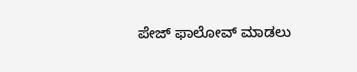ಪೇಜ್ ಫಾಲೋವ್ ಮಾಡಲು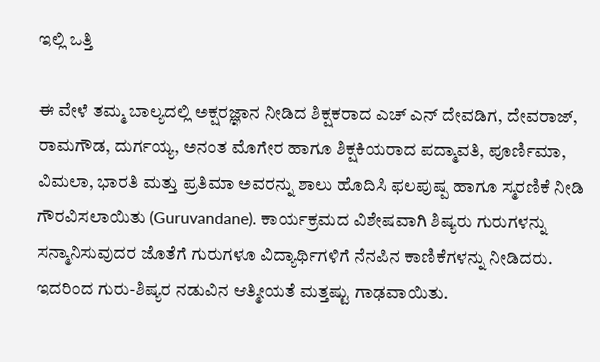ಇಲ್ಲಿ ಒತ್ತಿ

ಈ ವೇಳೆ ತಮ್ಮ ಬಾಲ್ಯದಲ್ಲಿ ಅಕ್ಷರಜ್ಞಾನ ನೀಡಿದ ಶಿಕ್ಷಕರಾದ ಎಚ್ ಎನ್ ದೇವಡಿಗ, ದೇವರಾಜ್, ರಾಮಗೌಡ, ದುರ್ಗಯ್ಯ, ಅನಂತ ಮೊಗೇರ ಹಾಗೂ ಶಿಕ್ಷಕಿಯರಾದ ಪದ್ಮಾವತಿ, ಪೂರ್ಣಿಮಾ, ವಿಮಲಾ, ಭಾರತಿ ಮತ್ತು ಪ್ರತಿಮಾ ಅವರನ್ನು ಶಾಲು ಹೊದಿಸಿ ಫಲಪುಷ್ಪ ಹಾಗೂ ಸ್ಮರಣಿಕೆ ನೀಡಿ ಗೌರವಿಸಲಾಯಿತು (Guruvandane). ಕಾರ್ಯಕ್ರಮದ ವಿಶೇಷವಾಗಿ ಶಿಷ್ಯರು ಗುರುಗಳನ್ನು ಸನ್ಮಾನಿಸುವುದರ ಜೊತೆಗೆ ಗುರುಗಳೂ ವಿದ್ಯಾರ್ಥಿಗಳಿಗೆ ನೆನಪಿನ ಕಾಣಿಕೆಗಳನ್ನು ನೀಡಿದರು. ಇದರಿಂದ ಗುರು-ಶಿಷ್ಯರ ನಡುವಿನ ಆತ್ಮೀಯತೆ ಮತ್ತಷ್ಟು ಗಾಢವಾಯಿತು.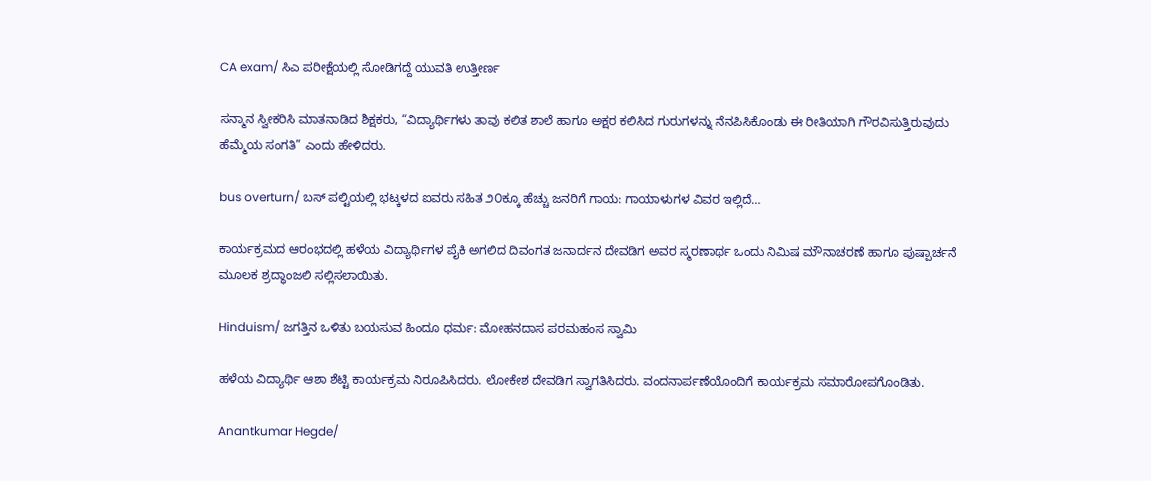CA exam/ ಸಿಎ ಪರೀಕ್ಷೆಯಲ್ಲಿ ಸೋಡಿಗದ್ದೆ ಯುವತಿ ಉತ್ತೀರ್ಣ

ಸನ್ಮಾನ ಸ್ವೀಕರಿಸಿ ಮಾತನಾಡಿದ ಶಿಕ್ಷಕರು, “ವಿದ್ಯಾರ್ಥಿಗಳು ತಾವು ಕಲಿತ ಶಾಲೆ ಹಾಗೂ ಅಕ್ಷರ ಕಲಿಸಿದ ಗುರುಗಳನ್ನು ನೆನಪಿಸಿಕೊಂಡು ಈ ರೀತಿಯಾಗಿ ಗೌರವಿಸುತ್ತಿರುವುದು ಹೆಮ್ಮೆಯ ಸಂಗತಿ” ಎಂದು ಹೇಳಿದರು.

bus overturn/ ಬಸ್ ಪಲ್ಟಿಯಲ್ಲಿ ಭಟ್ಕಳದ ಐವರು ಸಹಿತ ೨೦ಕ್ಕೂ ಹೆಚ್ಚು ಜನರಿಗೆ ಗಾಯ: ಗಾಯಾಳುಗಳ ವಿವರ ಇಲ್ಲಿದೆ…

ಕಾರ್ಯಕ್ರಮದ ಆರಂಭದಲ್ಲಿ ಹಳೆಯ ವಿದ್ಯಾರ್ಥಿಗಳ ಪೈಕಿ ಅಗಲಿದ ದಿವಂಗತ ಜನಾರ್ದನ ದೇವಡಿಗ ಅವರ ಸ್ಮರಣಾರ್ಥ ಒಂದು ನಿಮಿಷ ಮೌನಾಚರಣೆ ಹಾಗೂ ಪುಷ್ಪಾರ್ಚನೆ ಮೂಲಕ ಶ್ರದ್ಧಾಂಜಲಿ ಸಲ್ಲಿಸಲಾಯಿತು.

Hinduism/ ಜಗತ್ತಿನ ಒಳಿತು ಬಯಸುವ ಹಿಂದೂ ಧರ್ಮ: ಮೋಹನದಾಸ ಪರಮಹಂಸ ಸ್ವಾಮಿ

ಹಳೆಯ ವಿದ್ಯಾರ್ಥಿ ಆಶಾ ಶೆಟ್ಟಿ ಕಾರ್ಯಕ್ರಮ ನಿರೂಪಿಸಿದರು. ಲೋಕೇಶ ದೇವಡಿಗ ಸ್ವಾಗತಿಸಿದರು. ವಂದನಾರ್ಪಣೆಯೊಂದಿಗೆ ಕಾರ್ಯಕ್ರಮ ಸಮಾರೋಪಗೊಂಡಿತು.

Anantkumar Hegde/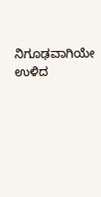ನಿಗೂಢವಾಗಿಯೇ ಉಳಿದ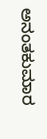ಅನಂತಕುಮಾರ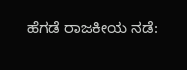ಹೆಗಡೆ ರಾಜಕೀಯ ನಡೆ: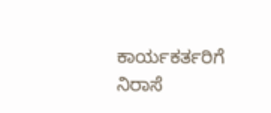ಕಾರ್ಯಕರ್ತರಿಗೆ ನಿರಾಸೆ